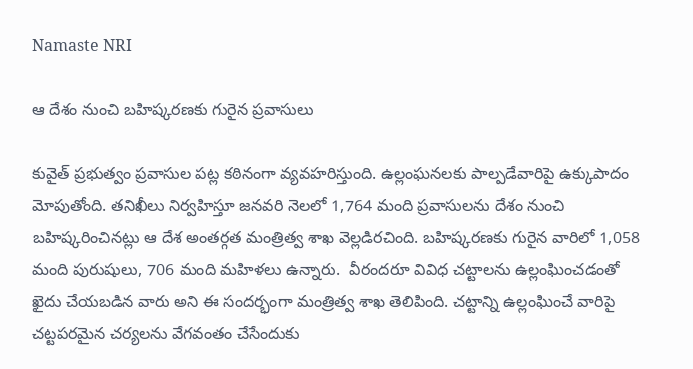Namaste NRI

ఆ దేశం నుంచి బహిష్కరణకు గురైన ప్రవాసులు

కువైత్‌ ప్రభుత్వం ప్రవాసుల పట్ల కఠినంగా వ్యవహరిస్తుంది. ఉల్లంఘనలకు పాల్పడేవారిపై ఉక్కుపాదం మోపుతోంది. తనిఖీలు నిర్వహిస్తూ జనవరి నెలలో 1,764 మంది ప్రవాసులను దేశం నుంచి బహిష్కరించినట్లు ఆ దేశ అంతర్గత మంత్రిత్వ శాఖ వెల్లడిరచింది. బహిష్కరణకు గురైన వారిలో 1,058 మంది పురుషులు, 706 మంది మహిళలు ఉన్నారు.  వీరందరూ వివిధ చట్టాలను ఉల్లంఘించడంతో ఖైదు చేయబడిన వారు అని ఈ సందర్భంగా మంత్రిత్వ శాఖ తెలిపింది. చట్టాన్ని ఉల్లంఘించే వారిపై చట్టపరమైన చర్యలను వేగవంతం చేసేందుకు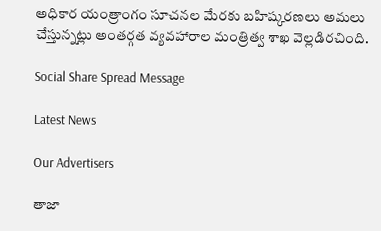అధికార యంత్రాంగం సూచనల మేరకు బహిష్కరణలు అమలు చేస్తున్నట్లు అంతర్గత వ్యవహారాల మంత్రిత్వ శాఖ వెల్లడిరచింది.

Social Share Spread Message

Latest News

Our Advertisers

తాజా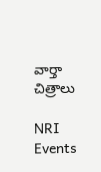వార్తా చిత్రాలు

NRI Events